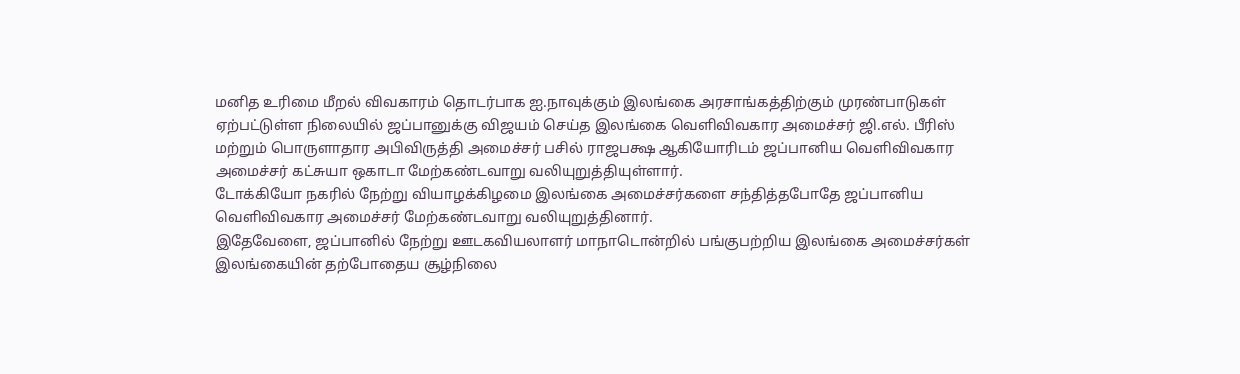மனித உரிமை மீறல் விவகாரம் தொடர்பாக ஐ.நாவுக்கும் இலங்கை அரசாங்கத்திற்கும் முரண்பாடுகள் ஏற்பட்டுள்ள நிலையில் ஜப்பானுக்கு விஜயம் செய்த இலங்கை வெளிவிவகார அமைச்சர் ஜி.எல். பீரிஸ் மற்றும் பொருளாதார அபிவிருத்தி அமைச்சர் பசில் ராஜபக்ஷ ஆகியோரிடம் ஜப்பானிய வெளிவிவகார அமைச்சர் கட்சுயா ஒகாடா மேற்கண்டவாறு வலியுறுத்தியுள்ளார்.
டோக்கியோ நகரில் நேற்று வியாழக்கிழமை இலங்கை அமைச்சர்களை சந்தித்தபோதே ஜப்பானிய வெளிவிவகார அமைச்சர் மேற்கண்டவாறு வலியுறுத்தினார்.
இதேவேளை, ஜப்பானில் நேற்று ஊடகவியலாளர் மாநாடொன்றில் பங்குபற்றிய இலங்கை அமைச்சர்கள் இலங்கையின் தற்போதைய சூழ்நிலை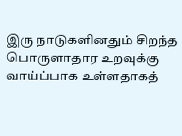இரு நாடுகளினதும் சிறந்த பொருளாதார உறவுக்கு வாய்ப்பாக உள்ளதாகத்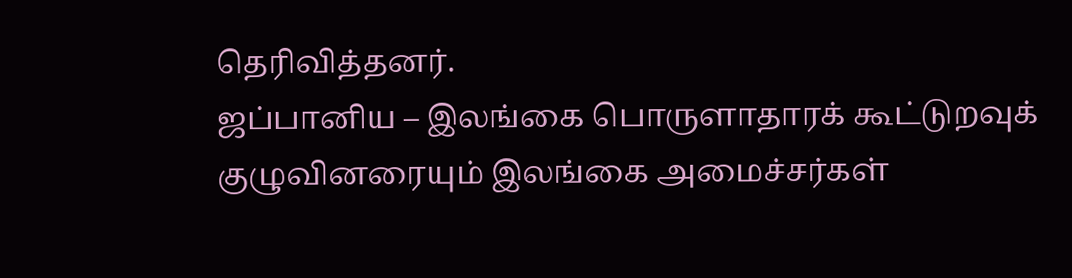தெரிவித்தனர்.
ஜப்பானிய – இலங்கை பொருளாதாரக் கூட்டுறவுக் குழுவினரையும் இலங்கை அமைச்சர்கள்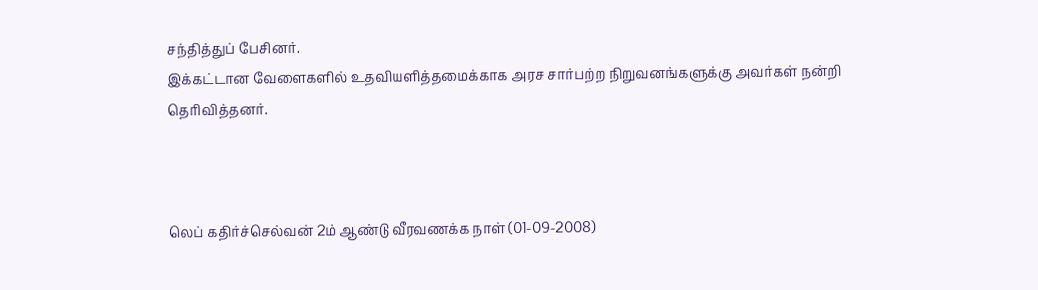சந்தித்துப் பேசினர்.
இக்கட்டான வேளைகளில் உதவியளித்தமைக்காக அரச சார்பற்ற நிறுவனங்களுக்கு அவர்கள் நன்றி தெரிவித்தனர்.



லெப் கதிர்ச்செல்வன் 2ம் ஆண்டு வீரவணக்க நாள் (01-09-2008)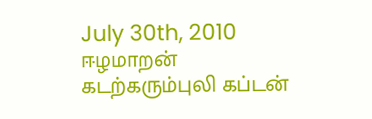July 30th, 2010
ஈழமாறன்
கடற்கரும்புலி கப்டன்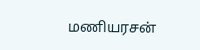மணியரசன்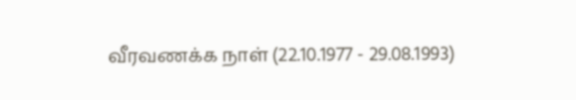வீரவணக்க நாள் (22.10.1977 - 29.08.1993)